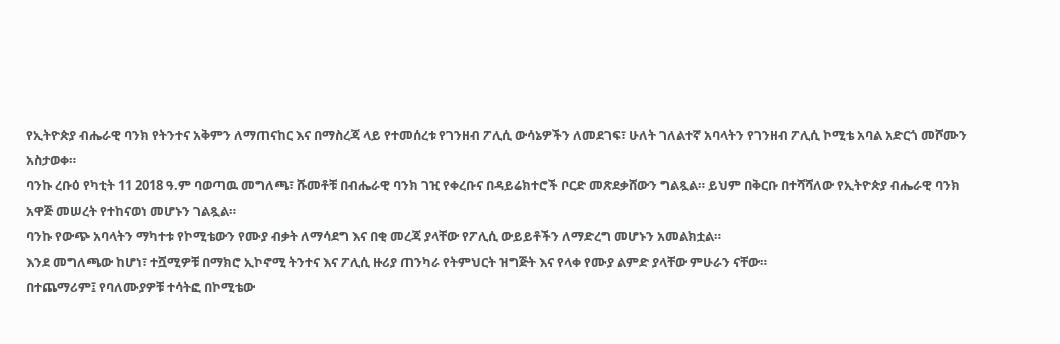የኢትዮጵያ ብሔራዊ ባንክ የትንተና አቅምን ለማጠናከር እና በማስረጃ ላይ የተመሰረቱ የገንዘብ ፖሊሲ ውሳኔዎችን ለመደገፍ፣ ሁለት ገለልተኛ አባላትን የገንዘብ ፖሊሲ ኮሚቴ አባል አድርጎ መሾሙን አስታወቀ።
ባንኩ ረቡዕ የካቲት 11 2018 ዓ.ም ባወጣዉ መግለጫ፣ ሹመቶቹ በብሔራዊ ባንክ ገዢ የቀረቡና በዳይሬክተሮች ቦርድ መጽደቃሸውን ግልጿል። ይህም በቅርቡ በተሻሻለው የኢትዮጵያ ብሔራዊ ባንክ አዋጅ መሠረት የተከናወነ መሆኑን ገልጿል።
ባንኩ የውጭ አባላትን ማካተቱ የኮሚቴውን የሙያ ብቃት ለማሳደግ እና በቂ መረጃ ያላቸው የፖሊሲ ውይይቶችን ለማድረግ መሆኑን አመልክቷል።
እንደ መግለጫው ከሆነ፣ ተሿሚዎቹ በማክሮ ኢኮኖሚ ትንተና እና ፖሊሲ ዙሪያ ጠንካራ የትምህርት ዝግጅት እና የላቀ የሙያ ልምድ ያላቸው ምሁራን ናቸው።
በተጨማሪም፤ የባለሙያዎቹ ተሳትፎ በኮሚቴው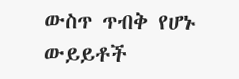ውስጥ ጥብቅ የሆኑ ውይይቶች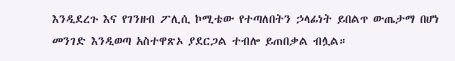እንዲደረጉ እና የገንዘብ ፖሊሲ ኮሚቴው የተጣለበትን ኃላፊነት ይበልጥ ውጤታማ በሆነ መንገድ እንዲወጣ አስተዋጽኦ ያደርጋል ተብሎ ይጠበቃል ብሏል።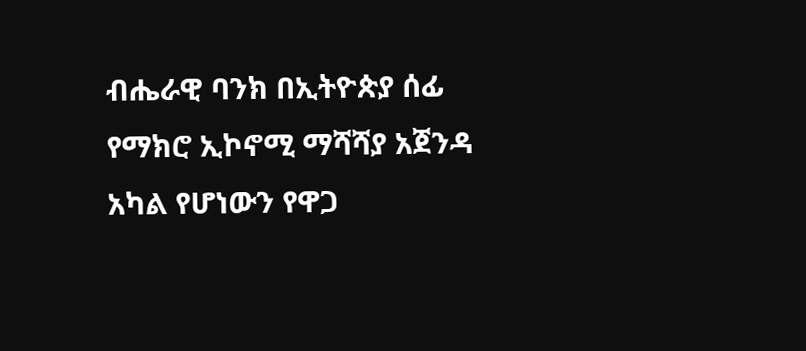ብሔራዊ ባንክ በኢትዮጵያ ሰፊ የማክሮ ኢኮኖሚ ማሻሻያ አጀንዳ አካል የሆነውን የዋጋ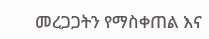መረጋጋትን የማስቀጠል እና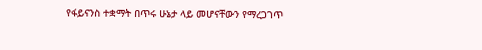የፋይናንስ ተቋማት በጥሩ ሁኔታ ላይ መሆናቸውን የማረጋገጥ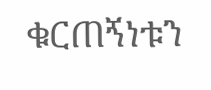ቁርጠኝነቱን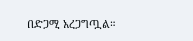በድጋሚ አረጋግጧል።